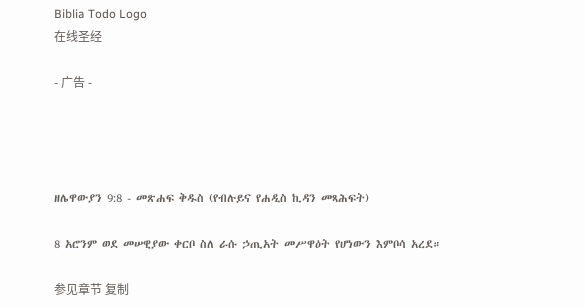Biblia Todo Logo
在线圣经

- 广告 -




ዘሌዋውያን 9:8 - መጽሐፍ ቅዱስ (የብሉይና የሐዲስ ኪዳን መጻሕፍት)

8 አሮንም ወደ መሠዊያው ቀርቦ ስለ ራሱ ኃጢአት መሥዋዕት የሆነውን እምቦሳ አረደ።

参见章节 复制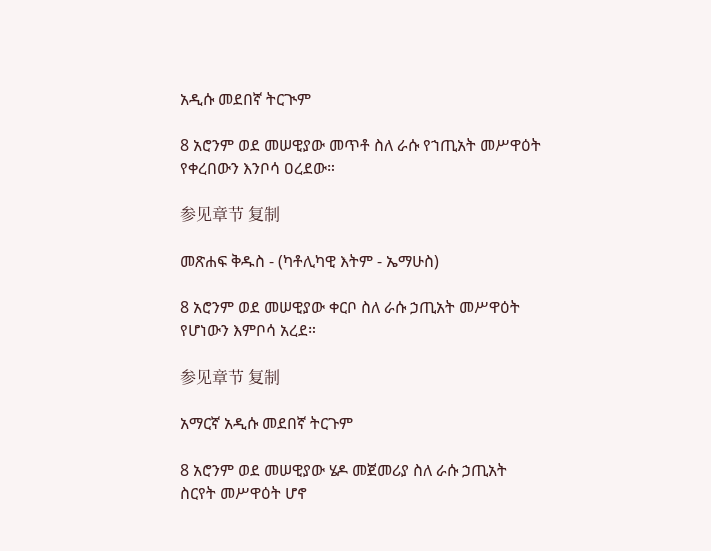አዲሱ መደበኛ ትርጒም

8 አሮንም ወደ መሠዊያው መጥቶ ስለ ራሱ የኀጢአት መሥዋዕት የቀረበውን እንቦሳ ዐረደው።

参见章节 复制

መጽሐፍ ቅዱስ - (ካቶሊካዊ እትም - ኤማሁስ)

8 አሮንም ወደ መሠዊያው ቀርቦ ስለ ራሱ ኃጢአት መሥዋዕት የሆነውን እምቦሳ አረደ።

参见章节 复制

አማርኛ አዲሱ መደበኛ ትርጉም

8 አሮንም ወደ መሠዊያው ሄዶ መጀመሪያ ስለ ራሱ ኃጢአት ስርየት መሥዋዕት ሆኖ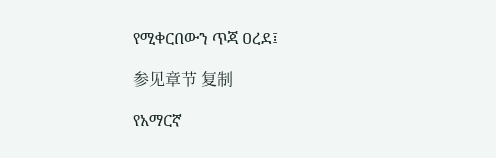የሚቀርበውን ጥጃ ዐረደ፤

参见章节 复制

የአማርኛ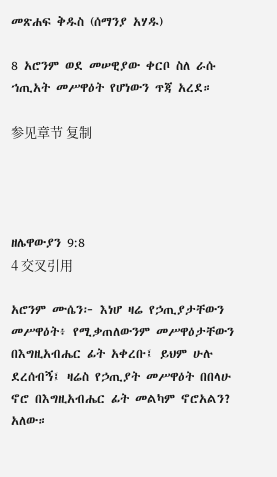መጽሐፍ ቅዱስ (ሰማንያ አሃዱ)

8 አሮንም ወደ መሠዊያው ቀርቦ ስለ ራሱ ኀጢአት መሥዋዕት የሆነውን ጥጃ አረደ።

参见章节 复制




ዘሌዋውያን 9:8
4 交叉引用

አሮንም ሙሴን፦ እነሆ ዛሬ የኃጢያታቸውን መሥዋዕት፥ የሚቃጠለውንም መሥዋዕታቸውን በእግዚአብሔር ፊት አቀረቡ፤ ይህም ሁሉ ደረሰብኝ፤ ዛሬስ የኃጢያት መሥዋዕት በበላሁ ኖሮ በእግዚአብሔር ፊት መልካም ኖሮአልን? አለው።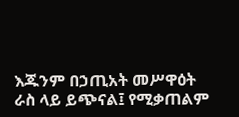እጁንም በኃጢአት መሥዋዕት ራስ ላይ ይጭናል፤ የሚቃጠልም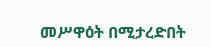መሥዋዕት በሚታረድበት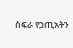ስፍራ የኃጢአትን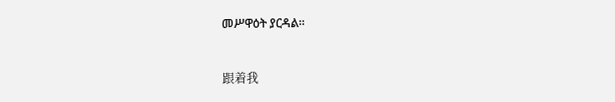መሥዋዕት ያርዳል።


跟着我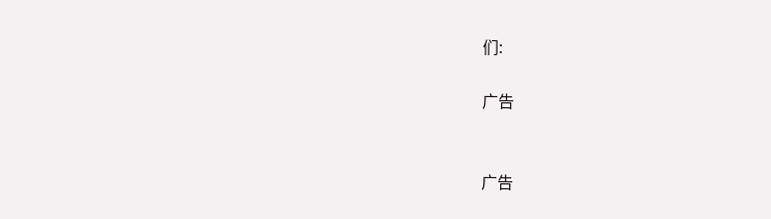们:

广告


广告